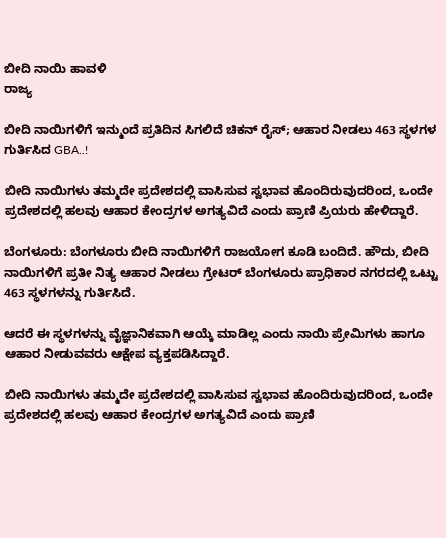ಬೀದಿ ನಾಯಿ ಹಾವಳಿ
ರಾಜ್ಯ

ಬೀದಿ ನಾಯಿಗಳಿಗೆ ಇನ್ಮುಂದೆ ಪ್ರತಿದಿನ ಸಿಗಲಿದೆ ಚಿಕನ್ ರೈಸ್; ಆಹಾರ ನೀಡಲು 463 ಸ್ಥಳಗಳ ಗುರ್ತಿಸಿದ GBA..!

ಬೀದಿ ನಾಯಿಗಳು ತಮ್ಮದೇ ಪ್ರದೇಶದಲ್ಲಿ ವಾಸಿಸುವ ಸ್ವಭಾವ ಹೊಂದಿರುವುದರಿಂದ, ಒಂದೇ ಪ್ರದೇಶದಲ್ಲಿ ಹಲವು ಆಹಾರ ಕೇಂದ್ರಗಳ ಅಗತ್ಯವಿದೆ ಎಂದು ಪ್ರಾಣಿ ಪ್ರಿಯರು ಹೇಳಿದ್ದಾರೆ.

ಬೆಂಗಳೂರು: ಬೆಂಗಳೂರು ಬೀದಿ ನಾಯಿಗಳಿಗೆ ರಾಜಯೋಗ ಕೂಡಿ ಬಂದಿದೆ. ಹೌದು, ಬೀದಿ ನಾಯಿಗಳಿಗೆ ಪ್ರತೀ ನಿತ್ಯ ಆಹಾರ ನೀಡಲು ಗ್ರೇಟರ್ ಬೆಂಗಳೂರು ಪ್ರಾಧಿಕಾರ ನಗರದಲ್ಲಿ ಒಟ್ಟು 463 ಸ್ಥಳಗಳನ್ನು ಗುರ್ತಿಸಿದೆ.

ಆದರೆ ಈ ಸ್ಥಳಗಳನ್ನು ವೈಜ್ಞಾನಿಕವಾಗಿ ಆಯ್ಕೆ ಮಾಡಿಲ್ಲ ಎಂದು ನಾಯಿ ಪ್ರೇಮಿಗಳು ಹಾಗೂ ಆಹಾರ ನೀಡುವವರು ಆಕ್ಷೇಪ ವ್ಯಕ್ತಪಡಿಸಿದ್ದಾರೆ.

ಬೀದಿ ನಾಯಿಗಳು ತಮ್ಮದೇ ಪ್ರದೇಶದಲ್ಲಿ ವಾಸಿಸುವ ಸ್ವಭಾವ ಹೊಂದಿರುವುದರಿಂದ, ಒಂದೇ ಪ್ರದೇಶದಲ್ಲಿ ಹಲವು ಆಹಾರ ಕೇಂದ್ರಗಳ ಅಗತ್ಯವಿದೆ ಎಂದು ಪ್ರಾಣಿ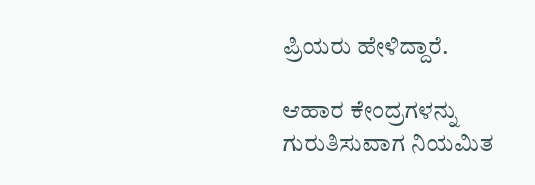ಪ್ರಿಯರು ಹೇಳಿದ್ದಾರೆ.

ಆಹಾರ ಕೇಂದ್ರಗಳನ್ನು ಗುರುತಿಸುವಾಗ ನಿಯಮಿತ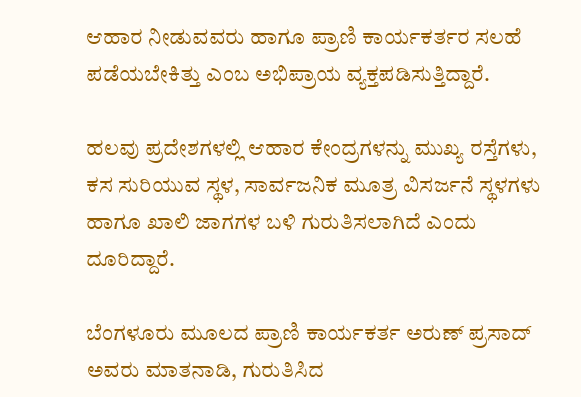ಆಹಾರ ನೀಡುವವರು ಹಾಗೂ ಪ್ರಾಣಿ ಕಾರ್ಯಕರ್ತರ ಸಲಹೆ ಪಡೆಯಬೇಕಿತ್ತು ಎಂಬ ಅಭಿಪ್ರಾಯ ವ್ಯಕ್ತಪಡಿಸುತ್ತಿದ್ದಾರೆ.

ಹಲವು ಪ್ರದೇಶಗಳಲ್ಲಿ ಆಹಾರ ಕೇಂದ್ರಗಳನ್ನು ಮುಖ್ಯ ರಸ್ತೆಗಳು, ಕಸ ಸುರಿಯುವ ಸ್ಥಳ, ಸಾರ್ವಜನಿಕ ಮೂತ್ರ ವಿಸರ್ಜನೆ ಸ್ಥಳಗಳು ಹಾಗೂ ಖಾಲಿ ಜಾಗಗಳ ಬಳಿ ಗುರುತಿಸಲಾಗಿದೆ ಎಂದು ದೂರಿದ್ದಾರೆ.

ಬೆಂಗಳೂರು ಮೂಲದ ಪ್ರಾಣಿ ಕಾರ್ಯಕರ್ತ ಅರುಣ್ ಪ್ರಸಾದ್ ಅವರು ಮಾತನಾಡಿ, ಗುರುತಿಸಿದ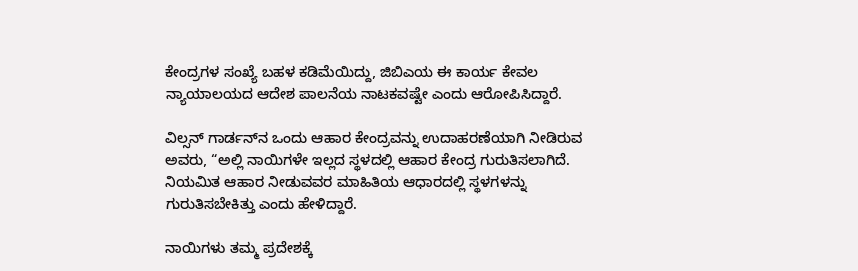ಕೇಂದ್ರಗಳ ಸಂಖ್ಯೆ ಬಹಳ ಕಡಿಮೆಯಿದ್ದು, ಜಿಬಿಎಯ ಈ ಕಾರ್ಯ ಕೇವಲ ನ್ಯಾಯಾಲಯದ ಆದೇಶ ಪಾಲನೆಯ ನಾಟಕವಷ್ಟೇ ಎಂದು ಆರೋಪಿಸಿದ್ದಾರೆ.

ವಿಲ್ಸನ್ ಗಾರ್ಡನ್‌ನ ಒಂದು ಆಹಾರ ಕೇಂದ್ರವನ್ನು ಉದಾಹರಣೆಯಾಗಿ ನೀಡಿರುವ ಅವರು, “ಅಲ್ಲಿ ನಾಯಿಗಳೇ ಇಲ್ಲದ ಸ್ಥಳದಲ್ಲಿ ಆಹಾರ ಕೇಂದ್ರ ಗುರುತಿಸಲಾಗಿದೆ. ನಿಯಮಿತ ಆಹಾರ ನೀಡುವವರ ಮಾಹಿತಿಯ ಆಧಾರದಲ್ಲಿ ಸ್ಥಳಗಳನ್ನು ಗುರುತಿಸಬೇಕಿತ್ತು ಎಂದು ಹೇಳಿದ್ದಾರೆ.

ನಾಯಿಗಳು ತಮ್ಮ ಪ್ರದೇಶಕ್ಕೆ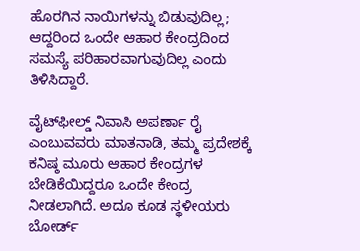ಹೊರಗಿನ ನಾಯಿಗಳನ್ನು ಬಿಡುವುದಿಲ್ಲ; ಆದ್ದರಿಂದ ಒಂದೇ ಆಹಾರ ಕೇಂದ್ರದಿಂದ ಸಮಸ್ಯೆ ಪರಿಹಾರವಾಗುವುದಿಲ್ಲ ಎಂದು ತಿಳಿಸಿದ್ದಾರೆ.

ವೈಟ್‌ಫೀಲ್ಡ್ ನಿವಾಸಿ ಅಪರ್ಣಾ ರೈ ಎಂಬುವವರು ಮಾತನಾಡಿ, ತಮ್ಮ ಪ್ರದೇಶಕ್ಕೆ ಕನಿಷ್ಠ ಮೂರು ಆಹಾರ ಕೇಂದ್ರಗಳ ಬೇಡಿಕೆಯಿದ್ದರೂ ಒಂದೇ ಕೇಂದ್ರ ನೀಡಲಾಗಿದೆ. ಅದೂ ಕೂಡ ಸ್ಥಳೀಯರು ಬೋರ್ಡ್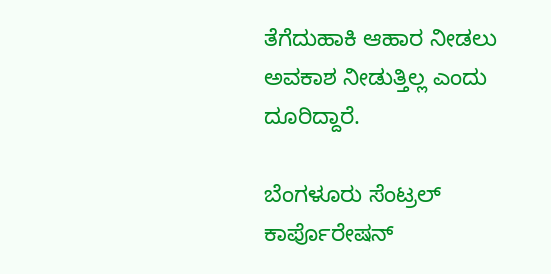ತೆಗೆದುಹಾಕಿ ಆಹಾರ ನೀಡಲು ಅವಕಾಶ ನೀಡುತ್ತಿಲ್ಲ ಎಂದು ದೂರಿದ್ದಾರೆ.

ಬೆಂಗಳೂರು ಸೆಂಟ್ರಲ್ ಕಾರ್ಪೊರೇಷನ್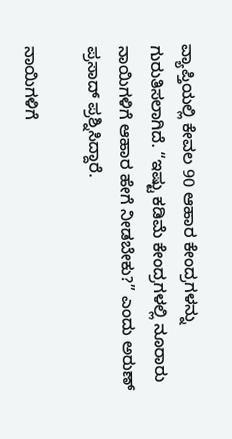ವ್ಯಾಪ್ತಿಯಲ್ಲಿ ಕೇವಲ 90 ಆಹಾರ ಕೇಂದ್ರಗಳನ್ನು ಗುರುತಿಸಲಾಗಿದೆ. “ಇಷ್ಟು ಕಡಿಮೆ ಕೇಂದ್ರಗಳಲ್ಲಿ ನೂರಾರು ನಾಯಿಗಳಿಗೆ ಆಹಾರ ಹೇಗೆ ನೀಡಬೇಕು?” ಎಂದು ಅರುಣ್ ಪ್ರಸಾದ್ ಪ್ರಶ್ನಿಸಿದ್ದಾರೆ.

ನಾಯಿಗಳಿಗೆ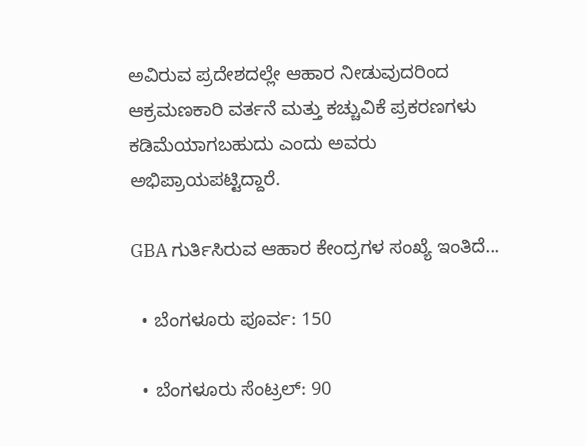ಅವಿರುವ ಪ್ರದೇಶದಲ್ಲೇ ಆಹಾರ ನೀಡುವುದರಿಂದ ಆಕ್ರಮಣಕಾರಿ ವರ್ತನೆ ಮತ್ತು ಕಚ್ಚುವಿಕೆ ಪ್ರಕರಣಗಳು ಕಡಿಮೆಯಾಗಬಹುದು ಎಂದು ಅವರು ಅಭಿಪ್ರಾಯಪಟ್ಟಿದ್ದಾರೆ.

GBA ಗುರ್ತಿಸಿರುವ ಆಹಾರ ಕೇಂದ್ರಗಳ ಸಂಖ್ಯೆ ಇಂತಿದೆ...

  • ಬೆಂಗಳೂರು ಪೂರ್ವ: 150

  • ಬೆಂಗಳೂರು ಸೆಂಟ್ರಲ್: 90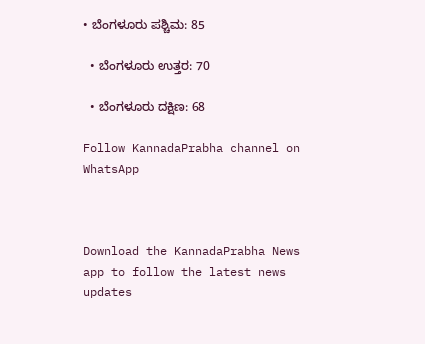• ಬೆಂಗಳೂರು ಪಶ್ಚಿಮ: 85

  • ಬೆಂಗಳೂರು ಉತ್ತರ: 70

  • ಬೆಂಗಳೂರು ದಕ್ಷಿಣ: 68

Follow KannadaPrabha channel on WhatsApp



Download the KannadaPrabha News app to follow the latest news updates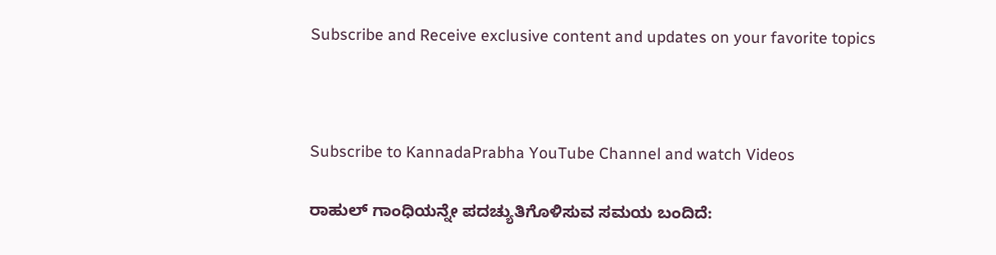Subscribe and Receive exclusive content and updates on your favorite topics



Subscribe to KannadaPrabha YouTube Channel and watch Videos

ರಾಹುಲ್ ಗಾಂಧಿಯನ್ನೇ ಪದಚ್ಯುತಿಗೊಳಿಸುವ ಸಮಯ ಬಂದಿದೆ: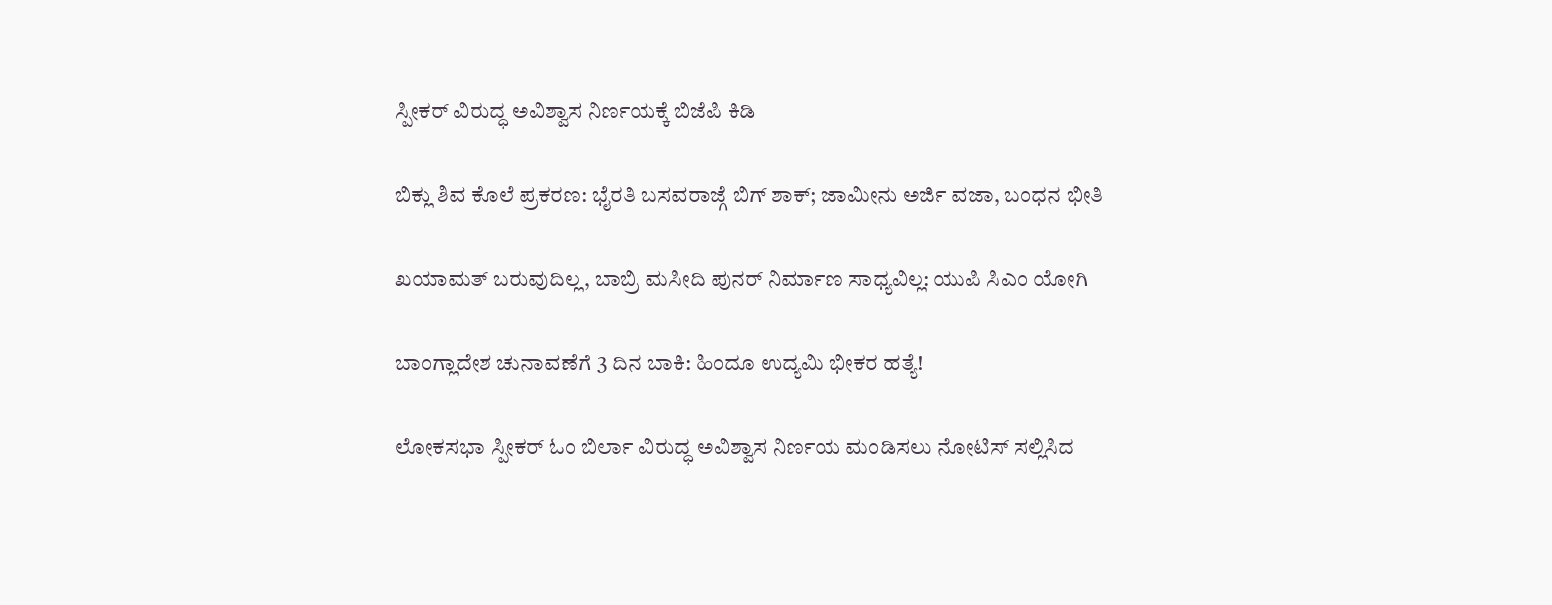ಸ್ಪೀಕರ್‌ ವಿರುದ್ಧ ಅವಿಶ್ವಾಸ ನಿರ್ಣಯಕ್ಕೆ ಬಿಜೆಪಿ ಕಿಡಿ

ಬಿಕ್ಲು ಶಿವ ಕೊಲೆ ಪ್ರಕರಣ: ಭೈರತಿ ಬಸವರಾಜ್ಗೆ ಬಿಗ್ ಶಾಕ್; ಜಾಮೀನು‌ ಅರ್ಜಿ ವಜಾ, ಬಂಧನ ಭೀತಿ

ಖಯಾಮತ್ ಬರುವುದಿಲ್ಲ, ಬಾಬ್ರಿ ಮಸೀದಿ ಪುನರ್ ನಿರ್ಮಾಣ ಸಾಧ್ಯವಿಲ್ಲ: ಯುಪಿ ಸಿಎಂ ಯೋಗಿ

ಬಾಂಗ್ಲಾದೇಶ ಚುನಾವಣೆಗೆ 3 ದಿನ ಬಾಕಿ: ಹಿಂದೂ ಉದ್ಯಮಿ ಭೀಕರ ಹತ್ಯೆ!

ಲೋಕಸಭಾ ಸ್ಪೀಕರ್ ಓಂ ಬಿರ್ಲಾ ವಿರುದ್ಧ ಅವಿಶ್ವಾಸ ನಿರ್ಣಯ ಮಂಡಿಸಲು ನೋಟಿಸ್ ಸಲ್ಲಿಸಿದ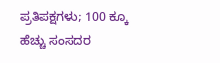ಪ್ರತಿಪಕ್ಷಗಳು; 100 ಕ್ಕೂ ಹೆಚ್ಚು ಸಂಸದರ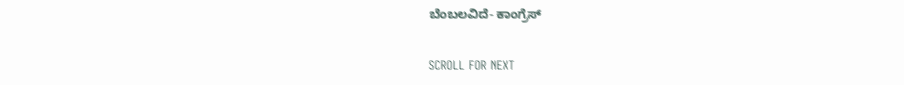ಬೆಂಬಲವಿದೆ- ಕಾಂಗ್ರೆಸ್

SCROLL FOR NEXT